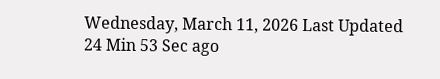Wednesday, March 11, 2026 Last Updated 24 Min 53 Sec ago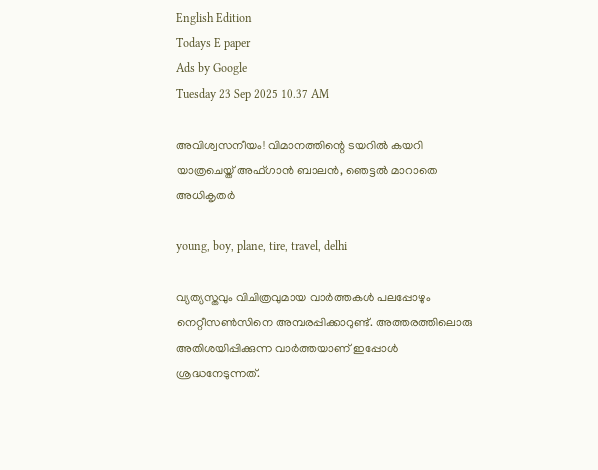English Edition
Todays E paper
Ads by Google
Tuesday 23 Sep 2025 10.37 AM

അവിശ്വസനീയം! വിമാനത്തിന്റെ ടയറില്‍ കയറി യാത്രചെയ്ത് അഫ്ഗാന്‍ ബാലന്‍, ഞെട്ടല്‍ മാറാതെ അധികൃതര്‍

young, boy, plane, tire, travel, delhi

വ്യത്യസ്തവും വിചിത്രവുമായ വാര്‍ത്തകള്‍ പലപ്പോഴും നെറ്റീസണ്‍സിനെ അമ്പരപ്പിക്കാറുണ്ട്. അത്തരത്തിലൊരു അതിശയിപ്പിക്കുന്ന വാര്‍ത്തയാണ് ഇപ്പോള്‍ ശ്രദ്ധനേടുന്നത്.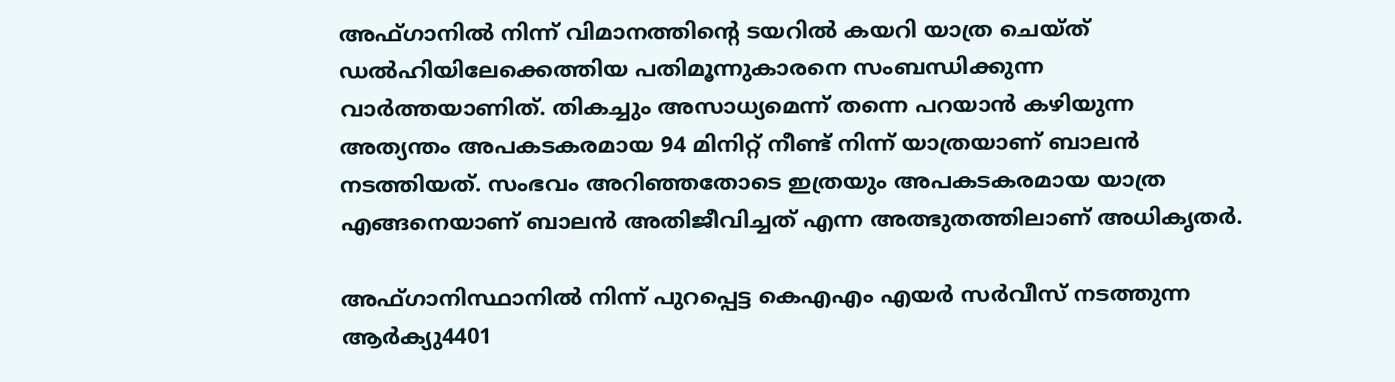അഫ്ഗാനില്‍ നിന്ന് വിമാനത്തിന്റെ ടയറില്‍ കയറി യാത്ര ചെയ്ത് ഡല്‍ഹിയിലേക്കെത്തിയ പതിമൂന്നുകാരനെ സംബന്ധിക്കുന്ന വാര്‍ത്തയാണിത്. തികച്ചും അസാധ്യമെന്ന് തന്നെ പറയാന്‍ കഴിയുന്ന അത്യന്തം അപകടകരമായ 94 മിനിറ്റ് നീണ്ട് നിന്ന് യാത്രയാണ് ബാലന്‍ നടത്തിയത്. സംഭവം അറിഞ്ഞതോടെ ഇത്രയും അപകടകരമായ യാത്ര എങ്ങനെയാണ് ബാലന്‍ അതിജീവിച്ചത് എന്ന അത്ഭുതത്തിലാണ് അധികൃതര്‍.

അഫ്ഗാനിസ്ഥാനില്‍ നിന്ന് പുറപ്പെട്ട കെഎഎം എയര്‍ സര്‍വീസ് നടത്തുന്ന ആര്‍ക്യു4401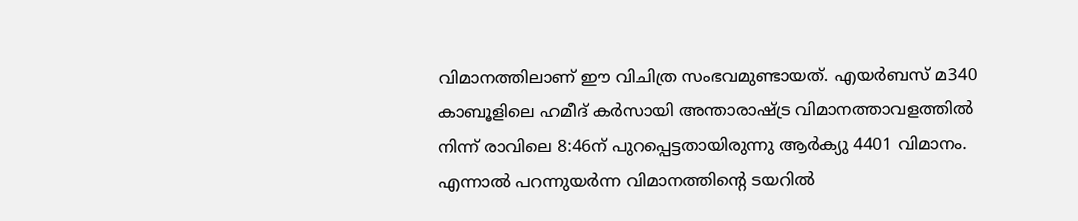വിമാനത്തിലാണ് ഈ വിചിത്ര സംഭവമുണ്ടായത്. എയര്‍ബസ് മ340 കാബൂളിലെ ഹമീദ് കര്‍സായി അന്താരാഷ്ട്ര വിമാനത്താവളത്തില്‍ നിന്ന് രാവിലെ 8:46ന് പുറപ്പെട്ടതായിരുന്നു ആര്‍ക്യു 4401 വിമാനം. എന്നാല്‍ പറന്നുയര്‍ന്ന വിമാനത്തിന്റെ ടയറില്‍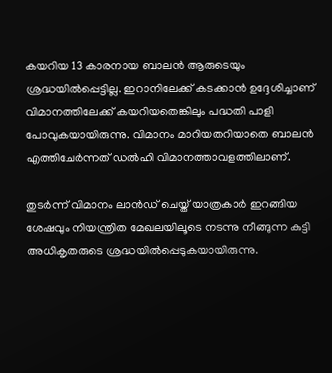കയറിയ 13 കാരനായ ബാലന്‍ ആരുടെയും ശ്രദ്ധയില്‍പ്പെട്ടില്ല. ഇറാനിലേക്ക് കടക്കാന്‍ ഉദ്ദേശിച്ചാണ് വിമാനത്തിലേക്ക് കയറിയതെങ്കിലും പദ്ധതി പാളി പോവുകയായിരുന്നു. വിമാനം മാറിയതറിയാതെ ബാലന്‍ എത്തിചേര്‍ന്നത് ഡല്‍ഹി വിമാനത്താവളത്തിലാണ്.

തുടര്‍ന്ന് വിമാനം ലാന്‍ഡ് ചെയ്ത് യാത്രകാര്‍ ഇറങ്ങിയ ശേഷവും നിയന്ത്രിത മേഖലയിലൂടെ നടന്നു നീങ്ങുന്ന കുട്ടി അധികൃതരുടെ ശ്രദ്ധയില്‍പ്പെടുകയായിരുന്നു.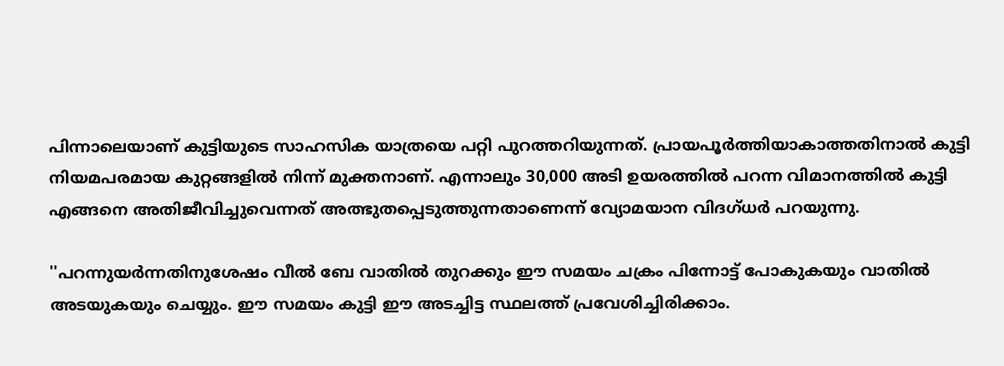പിന്നാലെയാണ് കുട്ടിയുടെ സാഹസിക യാത്രയെ പറ്റി പുറത്തറിയുന്നത്. പ്രായപൂര്‍ത്തിയാകാത്തതിനാല്‍ കുട്ടി നിയമപരമായ കുറ്റങ്ങളില്‍ നിന്ന് മുക്തനാണ്. എന്നാലും 30,000 അടി ഉയരത്തില്‍ പറന്ന വിമാനത്തില്‍ കുട്ടി എങ്ങനെ അതിജീവിച്ചുവെന്നത് അത്ഭുതപ്പെടുത്തുന്നതാണെന്ന് വ്യോമയാന വിദഗ്ധര്‍ പറയുന്നു.

''പറന്നുയര്‍ന്നതിനുശേഷം വീല്‍ ബേ വാതില്‍ തുറക്കും ഈ സമയം ചക്രം പിന്നോട്ട് പോകുകയും വാതില്‍ അടയുകയും ചെയ്യും. ഈ സമയം കുട്ടി ഈ അടച്ചിട്ട സ്ഥലത്ത് പ്രവേശിച്ചിരിക്കാം.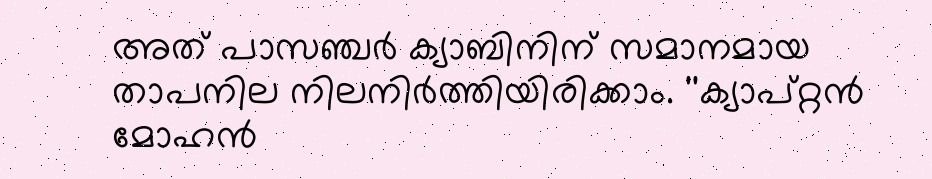അത് പാസഞ്ചര്‍ ക്യാബിനിന് സമാനമായ താപനില നിലനിര്‍ത്തിയിരിക്കാം. ''ക്യാപ്റ്റന്‍ മോഹന്‍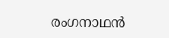രംഗനാഥന്‍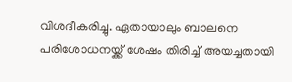വിശദീകരിച്ചു. ഏതായാലും ബാലനെ പരിശോധനയ്ക്ക് ശേഷം തിരിച്ച് അയച്ചതായി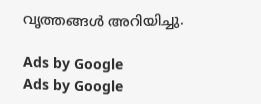വൃത്തങ്ങള്‍ അറിയിച്ചു.

Ads by Google
Ads by Google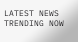LATEST NEWS
TRENDING NOW